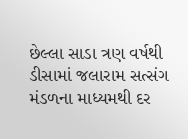છેલ્લા સાડા ત્રણ વર્ષથી ડીસામાં જલારામ સત્સંગ મંડળના માધ્યમથી દર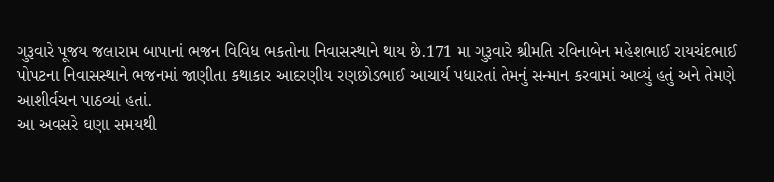ગુરૂવારે પૂજય જલારામ બાપાનાં ભજન વિવિધ ભકતોના નિવાસસ્થાને થાય છે.171 મા ગુરૂવારે શ્રીમતિ રવિનાબેન મહેશભાઈ રાયચંદભાઈ પોપટના નિવાસસ્થાને ભજનમાં જાણીતા કથાકાર આદરણીય રણછોડભાઈ આચાર્ય પધારતાં તેમનું સન્માન કરવામાં આવ્યું હતું અને તેમણે આશીર્વચન પાઠવ્યાં હતાં.
આ અવસરે ઘણા સમયથી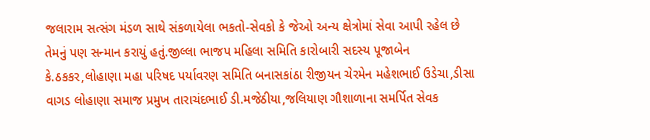જલારામ સત્સંગ મંડળ સાથે સંકળાયેલા ભકતો-સેવકો કે જેઓ અન્ય ક્ષેત્રોમાં સેવા આપી રહેલ છે તેમનું પણ સન્માન કરાયું હતું.જીલ્લા ભાજપ મહિલા સમિતિ કારોબારી સદસ્ય પૂજાબેન કે.ઠકકર,લોહાણા મહા પરિષદ પર્યાવરણ સમિતિ બનાસકાંઠા રીજીયન ચેરમેન મહેશભાઈ ઉડેચા,ડીસા વાગડ લોહાણા સમાજ પ્રમુખ તારાચંદભાઈ ડી.મજેઠીયા,જલિયાણ ગૌશાળાના સમર્પિત સેવક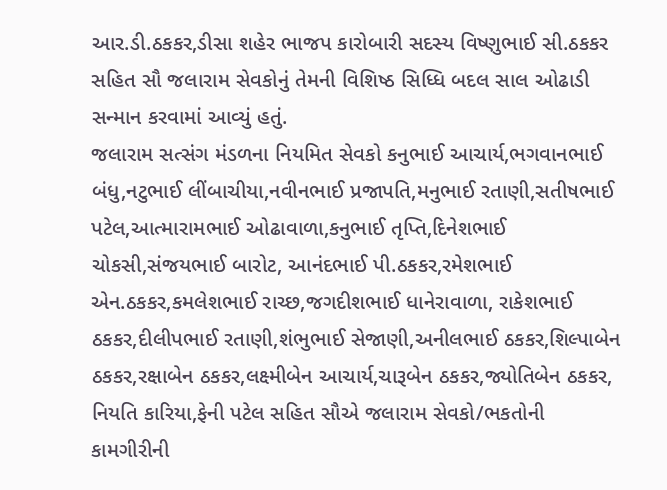આર.ડી.ઠકકર,ડીસા શહેર ભાજપ કારોબારી સદસ્ય વિષ્ણુભાઈ સી.ઠકકર સહિત સૌ જલારામ સેવકોનું તેમની વિશિષ્ઠ સિધ્ધિ બદલ સાલ ઓઢાડી સન્માન કરવામાં આવ્યું હતું.
જલારામ સત્સંગ મંડળના નિયમિત સેવકો કનુભાઈ આચાર્ય,ભગવાનભાઈ બંધુ,નટુભાઈ લીંબાચીયા,નવીનભાઈ પ્રજાપતિ,મનુભાઈ રતાણી,સતીષભાઈ પટેલ,આત્મારામભાઈ ઓઢાવાળા,કનુભાઈ તૃપ્તિ,દિનેશભાઈ ચોકસી,સંજયભાઈ બારોટ, આનંદભાઈ પી.ઠકકર,રમેશભાઈ એન.ઠકકર,કમલેશભાઈ રાચ્છ,જગદીશભાઈ ધાનેરાવાળા, રાકેશભાઈ ઠકકર,દીલીપભાઈ રતાણી,શંભુભાઈ સેજાણી,અનીલભાઈ ઠકકર,શિલ્પાબેન ઠકકર,રક્ષાબેન ઠકકર,લક્ષ્મીબેન આચાર્ય,ચારૂબેન ઠકકર,જ્યોતિબેન ઠકકર, નિયતિ કારિયા,ફેની પટેલ સહિત સૌએ જલારામ સેવકો/ભકતોની કામગીરીની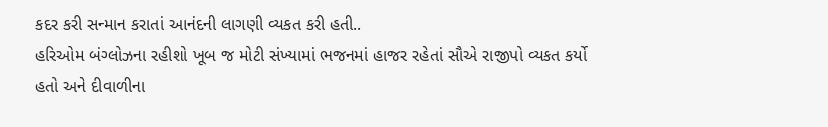કદર કરી સન્માન કરાતાં આનંદની લાગણી વ્યકત કરી હતી..
હરિઓમ બંગ્લોઝના રહીશો ખૂબ જ મોટી સંખ્યામાં ભજનમાં હાજર રહેતાં સૌએ રાજીપો વ્યકત કર્યો હતો અને દીવાળીના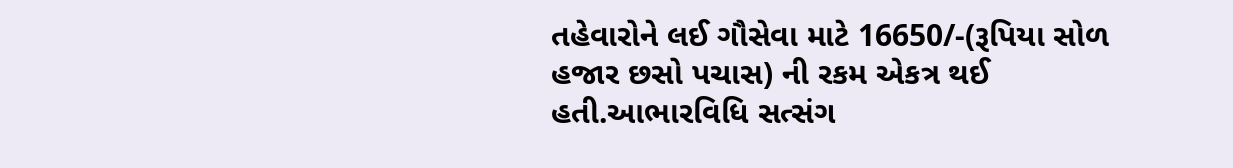તહેવારોને લઈ ગૌસેવા માટે 16650/-(રૂપિયા સોળ હજાર છસો પચાસ) ની રકમ એકત્ર થઈ હતી.આભારવિધિ સત્સંગ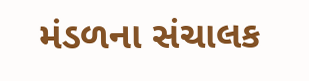મંડળના સંચાલક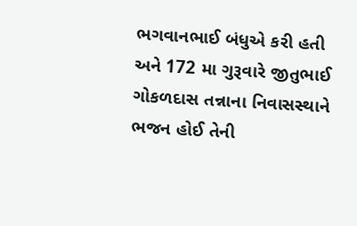ભગવાનભાઈ બંધુએ કરી હતી અને 172 મા ગુરૂવારે જીતુભાઈ ગોકળદાસ તન્નાના નિવાસસ્થાને ભજન હોઈ તેની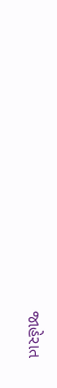જાહેરાત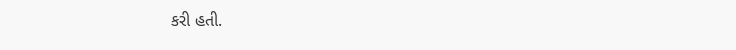કરી હતી.